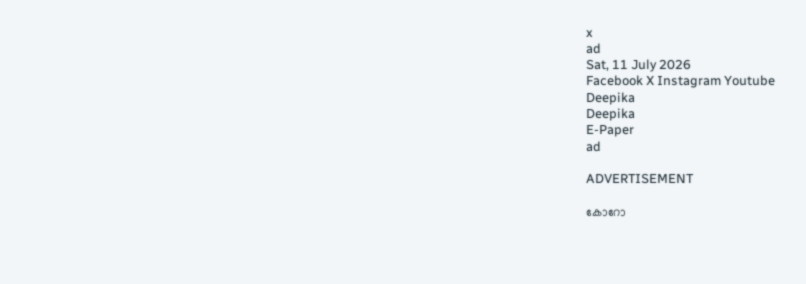x
ad
Sat, 11 July 2026
Facebook X Instagram Youtube
Deepika
Deepika
E-Paper
ad

ADVERTISEMENT

കോറോ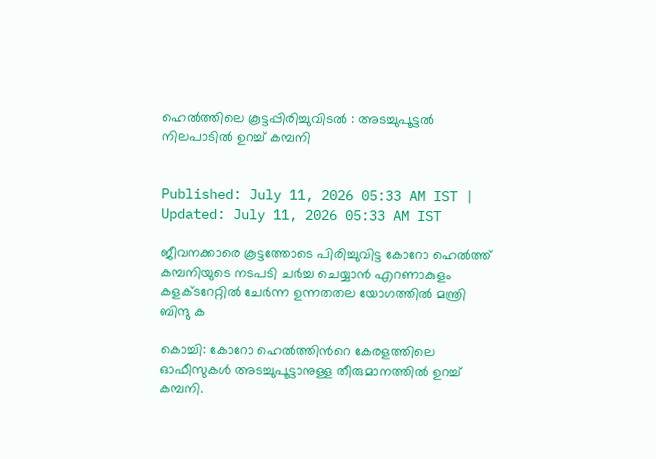ഹെല്‍ത്തിലെ കൂട്ടപ്പിരിച്ചുവിടല്‍ : അടച്ചുപൂട്ടല്‍ നിലപാടില്‍ ഉറച്ച് കമ്പനി


Published: July 11, 2026 05:33 AM IST | Updated: July 11, 2026 05:33 AM IST

ജീവനക്കാരെ കൂട്ടത്തോടെ പിരിച്ചുവിട്ട കോറോ ഹെല്‍ത്ത് കമ്പനിയുടെ നടപടി ചര്‍ച്ച ചെയ്യാന്‍ എറണാകുളം കളക്ടറേറ്റില്‍ ചേര്‍ന്ന ഉന്നതതല യോഗത്തില്‍ മന്ത്രി ബിന്ദു ക

കൊച്ചി: കോറോ ഹെല്‍ത്തിന്‍റെ കേരളത്തിലെ ഓഫീസുകള്‍ അടച്ചുപൂട്ടാനുള്ള തീരുമാനത്തില്‍ ഉറച്ച് കമ്പനി.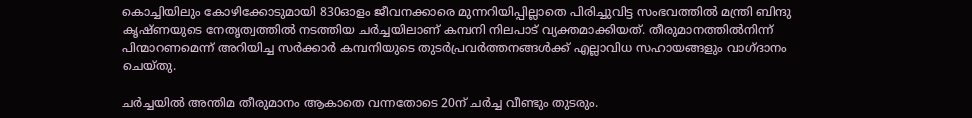കൊച്ചിയിലും കോഴിക്കോടുമായി 830ഓളം ജീവനക്കാരെ മുന്നറിയിപ്പില്ലാതെ പിരിച്ചുവിട്ട സംഭവത്തില്‍ മന്ത്രി ബിന്ദു കൃഷ്ണയുടെ നേതൃത്വത്തില്‍ നടത്തിയ ചര്‍ച്ചയിലാണ് കമ്പനി നിലപാട് വ്യക്തമാക്കിയത്. തീരുമാനത്തില്‍നിന്ന് പിന്മാറണമെന്ന് അറിയിച്ച സര്‍ക്കാര്‍ കമ്പനിയുടെ തുടര്‍പ്രവര്‍ത്തനങ്ങള്‍ക്ക് എല്ലാവിധ സഹായങ്ങളും വാഗ്ദാനം ചെയ്തു.

ചര്‍ച്ചയില്‍ അന്തിമ തീരുമാനം ആകാതെ വന്നതോടെ 20ന് ചര്‍ച്ച വീണ്ടും തുടരും.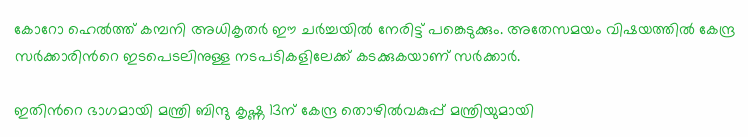കോറോ ഹെല്‍ത്ത് കമ്പനി അധികൃതര്‍ ഈ ചര്‍ച്ചയില്‍ നേരിട്ട് പങ്കെടുക്കും. അതേസമയം വിഷയത്തില്‍ കേന്ദ്ര സര്‍ക്കാരിന്‍റെ ഇടപെടലിനുള്ള നടപടികളിലേക്ക് കടക്കുകയാണ് സര്‍ക്കാര്‍.

ഇതിന്‍റെ ഭാഗമായി മന്ത്രി ബിന്ദു കൃഷ്ണ 13ന് കേന്ദ്ര തൊഴില്‍വകുപ്പ് മന്ത്രിയുമായി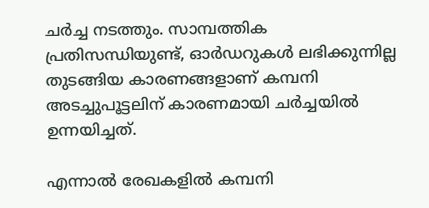ചര്‍ച്ച നടത്തും. സാമ്പത്തിക പ്രതിസന്ധിയുണ്ട്, ഓര്‍ഡറുകള്‍ ലഭിക്കുന്നില്ല തുടങ്ങിയ കാരണങ്ങളാണ് കമ്പനി അടച്ചുപൂട്ടലിന് കാരണമായി ചര്‍ച്ചയില്‍ ഉന്നയിച്ചത്.

എന്നാല്‍ രേഖകളില്‍ കമ്പനി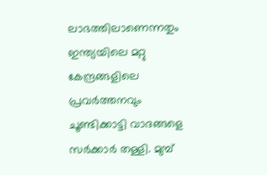ലാഭത്തിലാണെന്നതും ഇന്ത്യയിലെ മറ്റു കേന്ദ്രങ്ങളിലെ പ്രവര്‍ത്തനവും ചൂണ്ടിക്കാട്ടി വാദങ്ങളെ സര്‍ക്കാര്‍ തള്ളി. മുമ്പ്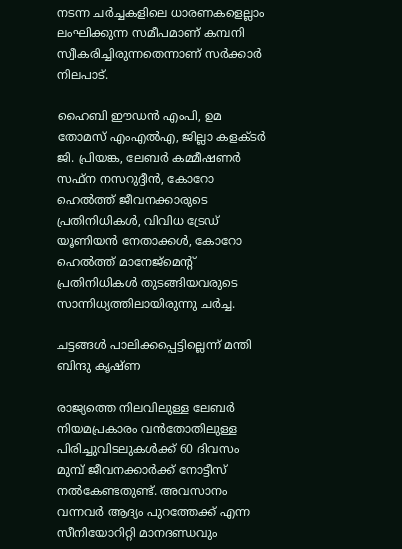നടന്ന ചര്‍ച്ചകളിലെ ധാരണകളെല്ലാം ലംഘിക്കുന്ന സമീപമാണ് കമ്പനി സ്വീകരിച്ചിരുന്നതെന്നാണ് സര്‍ക്കാര്‍ നിലപാട്.

ഹൈബി ഈഡന്‍ എംപി, ഉമ തോമസ് എംഎല്‍എ, ജില്ലാ കളക്ടര്‍ ജി. പ്രിയങ്ക, ലേബര്‍ കമ്മീഷണര്‍ സഫ്‌ന നസറുദ്ദീന്‍, കോറോ ഹെല്‍ത്ത് ജീവനക്കാരുടെ പ്രതിനിധികള്‍, വിവിധ ട്രേഡ് യൂണിയന്‍ നേതാക്കള്‍, കോറോ ഹെല്‍ത്ത് മാനേജ്‌മെന്‍റ് പ്രതിനിധികള്‍ തുടങ്ങിയവരുടെ സാന്നിധ്യത്തിലായിരുന്നു ചര്‍ച്ച.

ചട്ടങ്ങള്‍ പാലിക്കപ്പെട്ടില്ലെന്ന് മന്തി ബിന്ദു കൃഷ്ണ

രാജ്യത്തെ നിലവിലുള്ള ലേബര്‍ നിയമപ്രകാരം വന്‍തോതിലുള്ള പിരിച്ചുവിടലുകള്‍ക്ക് 60 ദിവസം മുമ്പ് ജീവനക്കാര്‍ക്ക് നോട്ടീസ് നല്‍കേണ്ടതുണ്ട്. അവസാനം വന്നവര്‍ ആദ്യം പുറത്തേക്ക് എന്ന സീനിയോറിറ്റി മാനദണ്ഡവും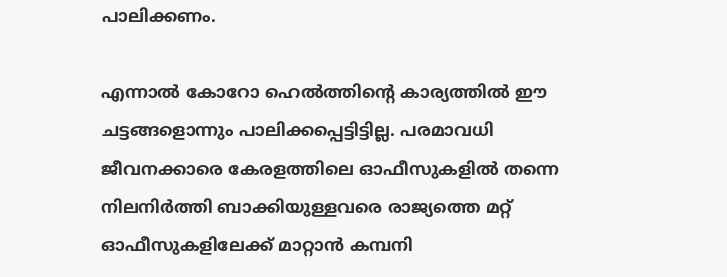പാലിക്കണം.

എന്നാല്‍ കോറോ ഹെല്‍ത്തിന്‍റെ കാര്യത്തില്‍ ഈ ചട്ടങ്ങളൊന്നും പാലിക്കപ്പെട്ടിട്ടില്ല. പരമാവധി ജീവനക്കാരെ കേരളത്തിലെ ഓഫീസുകളില്‍ തന്നെ നിലനിര്‍ത്തി ബാക്കിയുള്ളവരെ രാജ്യത്തെ മറ്റ് ഓഫീസുകളിലേക്ക് മാറ്റാന്‍ കമ്പനി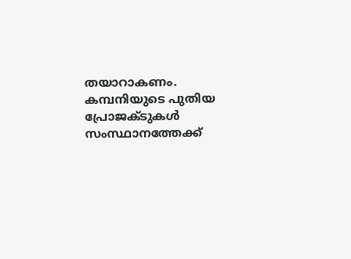തയാറാകണം. കമ്പനിയുടെ പുതിയ പ്രോജക്ടുകള്‍ സംസ്ഥാനത്തേക്ക്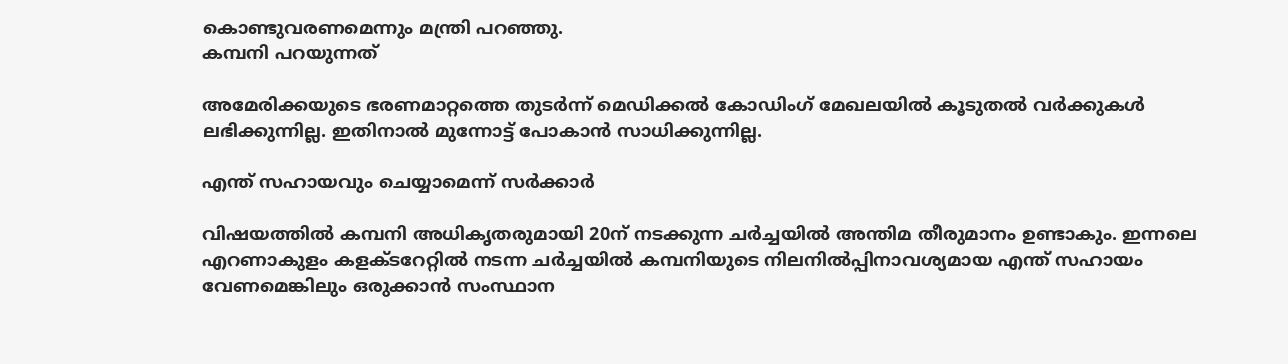കൊണ്ടുവരണമെന്നും മന്ത്രി പറഞ്ഞു.
കമ്പനി പറയുന്നത്

അമേരിക്കയുടെ ഭരണമാറ്റത്തെ തുടര്‍ന്ന് മെഡിക്കല്‍ കോഡിംഗ് മേഖലയില്‍ കൂടുതല്‍ വര്‍ക്കുകള്‍ ലഭിക്കുന്നില്ല. ഇതിനാല്‍ മുന്നോട്ട് പോകാന്‍ സാധിക്കുന്നില്ല.

എന്ത് സഹായവും ചെയ്യാമെന്ന് സര്‍ക്കാര്‍

വിഷയത്തില്‍ കമ്പനി അധികൃതരുമായി 20ന് നടക്കുന്ന ചര്‍ച്ചയില്‍ അന്തിമ തീരുമാനം ഉണ്ടാകും. ഇന്നലെ എറണാകുളം കളക്ടറേറ്റില്‍ നടന്ന ചര്‍ച്ചയില്‍ കമ്പനിയുടെ നിലനില്‍പ്പിനാവശ്യമായ എന്ത് സഹായം വേണമെങ്കിലും ഒരുക്കാന്‍ സംസ്ഥാന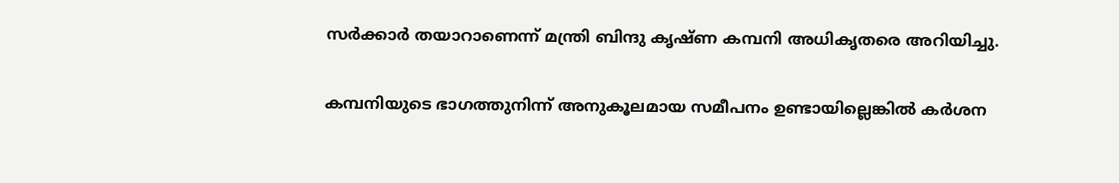സര്‍ക്കാര്‍ തയാറാണെന്ന് മന്ത്രി ബിന്ദു കൃഷ്ണ കമ്പനി അധികൃതരെ അറിയിച്ചു.

കമ്പനിയുടെ ഭാഗത്തുനിന്ന് അനുകൂലമായ സമീപനം ഉണ്ടായില്ലെങ്കില്‍ കര്‍ശന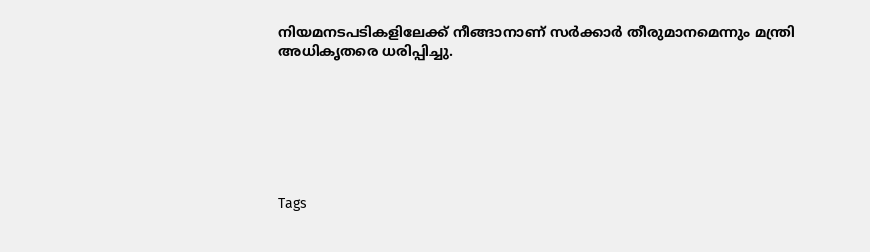നിയമനടപടികളിലേക്ക് നീങ്ങാനാണ് സര്‍ക്കാർ തീരുമാനമെന്നും മന്ത്രി അധികൃതരെ ധരിപ്പിച്ചു.







Tags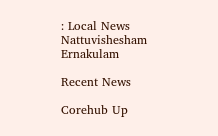: Local News Nattuvishesham Ernakulam

Recent News

Corehub Up